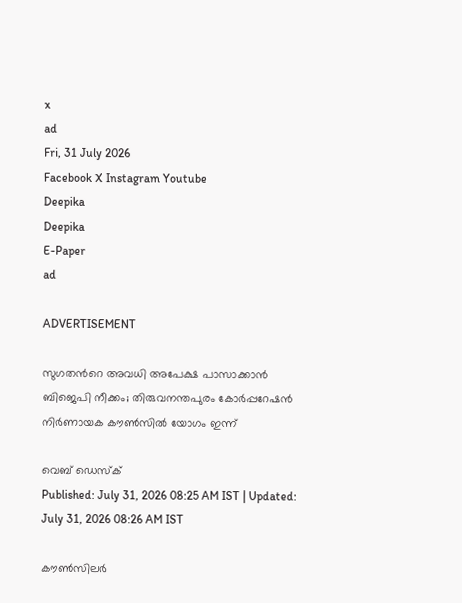x
ad
Fri, 31 July 2026
Facebook X Instagram Youtube
Deepika
Deepika
E-Paper
ad

ADVERTISEMENT

സുഗതന്‍റെ അവധി അപേക്ഷ പാസാക്കാൻ ബിജെപി നീക്കം; തിരുവനന്തപുരം കോർപ്പറേഷൻ നിർണായക കൗൺസിൽ യോഗം ഇന്ന്‌

വെബ് ഡെസ്‌ക്
Published: July 31, 2026 08:25 AM IST | Updated: July 31, 2026 08:26 AM IST

കൗൺസിലർ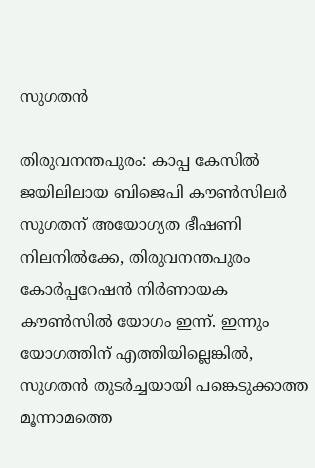സുഗതൻ

തിരുവനന്തപുരം: കാപ്പ കേസിൽ ജയിലിലായ ബിജെപി കൗൺസിലർ സുഗതന് അയോഗ്യത ഭീഷണി നിലനിൽക്കേ, തിരുവനന്തപുരം കോർപ്പറേഷൻ നിർണായക കൗൺസിൽ യോഗം ഇന്ന്‌. ഇന്നും യോഗത്തിന് എത്തിയില്ലെങ്കിൽ, സുഗതൻ തുടർച്ചയായി പങ്കെടുക്കാത്ത മൂന്നാമത്തെ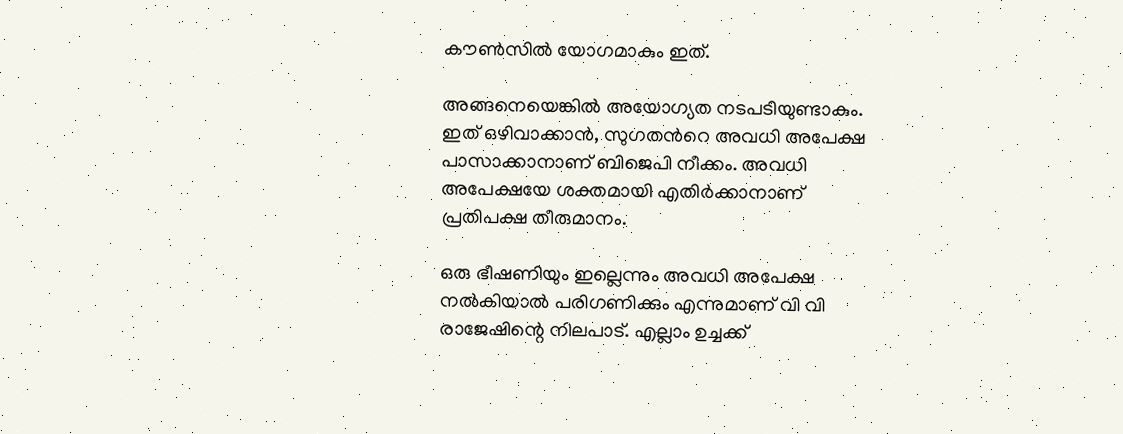കൗൺസിൽ യോഗമാകും ഇത്.

അങ്ങനെയെങ്കിൽ അയോഗ്യത നടപടിയുണ്ടാകും. ഇത് ഒഴിവാക്കാൻ, സുഗതന്‍റെ അവധി അപേക്ഷ പാസാക്കാനാണ് ബിജെപി നീക്കം. അവധി അപേക്ഷയേ ശക്തമായി എതിർക്കാനാണ് പ്രതിപക്ഷ തീരുമാനം.

ഒരു ഭീഷണിയും ഇല്ലെന്നും അവധി അപേക്ഷ നൽകിയാൽ പരിഗണിക്കും എന്നുമാണ് വി വി രാജേഷിന്റെ നിലപാട്. എല്ലാം ഉച്ചക്ക്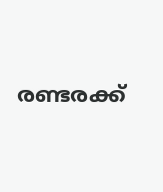രണ്ടരക്ക്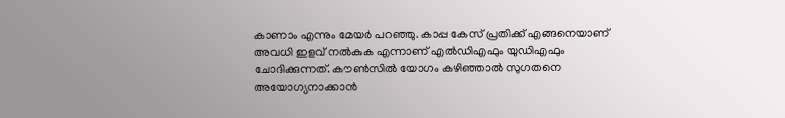കാണാം എന്നും മേയർ പറഞ്ഞു. കാപ്പ കേസ് പ്രതിക്ക് എങ്ങനെയാണ് അവധി ഇളവ് നൽകുക എന്നാണ് എൽഡിഎഫും യുഡിഎഫും ചോദിക്കുന്നത്. കൗൺസിൽ യോഗം കഴിഞ്ഞാൽ സുഗതനെ അയോഗ്യനാക്കാൻ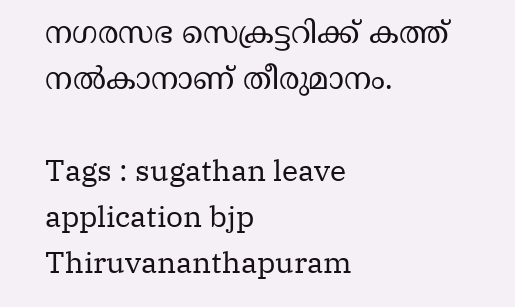നഗരസഭ സെക്രട്ടറിക്ക് കത്ത് നൽകാനാണ് തീരുമാനം.

Tags : sugathan leave application bjp Thiruvananthapuram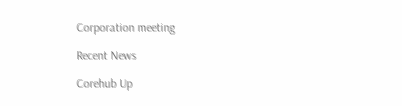Corporation meeting

Recent News

Corehub Up